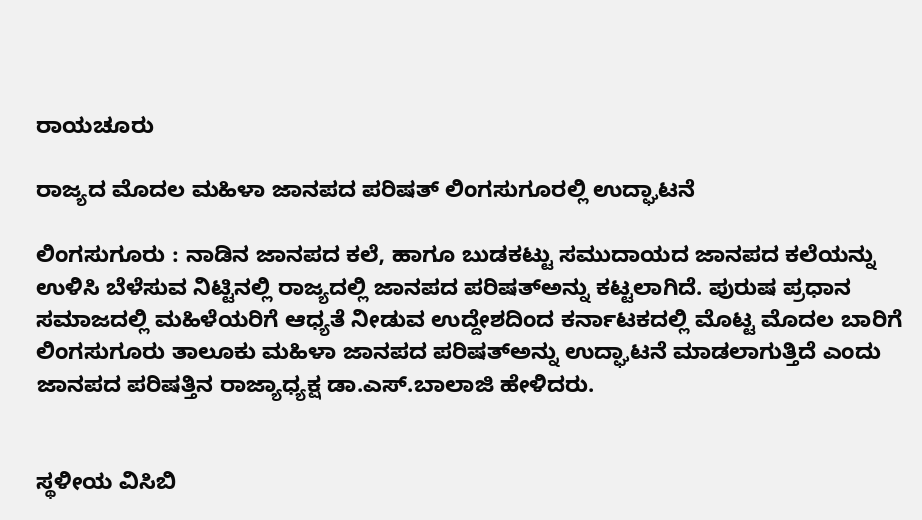ರಾಯಚೂರು

ರಾಜ್ಯದ ಮೊದಲ ಮಹಿಳಾ ಜಾನಪದ ಪರಿಷತ್ ಲಿಂಗಸುಗೂರಲ್ಲಿ ಉದ್ಘಾಟನೆ

ಲಿಂಗಸುಗೂರು : ನಾಡಿನ ಜಾನಪದ ಕಲೆ, ಹಾಗೂ ಬುಡಕಟ್ಟು ಸಮುದಾಯದ ಜಾನಪದ ಕಲೆಯನ್ನು ಉಳಿಸಿ ಬೆಳೆಸುವ ನಿಟ್ಟಿನಲ್ಲಿ ರಾಜ್ಯದಲ್ಲಿ ಜಾನಪದ ಪರಿಷತ್‍ಅನ್ನು ಕಟ್ಟಲಾಗಿದೆ. ಪುರುಷ ಪ್ರಧಾನ ಸಮಾಜದಲ್ಲಿ ಮಹಿಳೆಯರಿಗೆ ಆಧ್ಯತೆ ನೀಡುವ ಉದ್ದೇಶದಿಂದ ಕರ್ನಾಟಕದಲ್ಲಿ ಮೊಟ್ಟ ಮೊದಲ ಬಾರಿಗೆ ಲಿಂಗಸುಗೂರು ತಾಲೂಕು ಮಹಿಳಾ ಜಾನಪದ ಪರಿಷತ್‍ಅನ್ನು ಉದ್ಘಾಟನೆ ಮಾಡಲಾಗುತ್ತಿದೆ ಎಂದು ಜಾನಪದ ಪರಿಷತ್ತಿನ ರಾಜ್ಯಾಧ್ಯಕ್ಷ ಡಾ.ಎಸ್.ಬಾಲಾಜಿ ಹೇಳಿದರು.


ಸ್ಥಳೀಯ ವಿಸಿಬಿ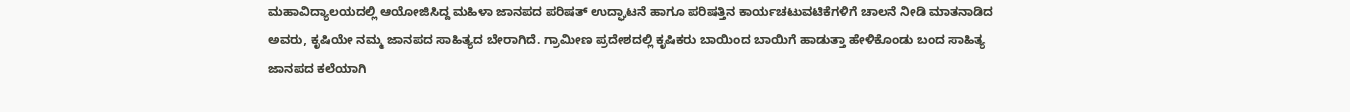ಮಹಾವಿದ್ಯಾಲಯದಲ್ಲಿ ಆಯೋಜಿಸಿದ್ದ ಮಹಿಳಾ ಜಾನಪದ ಪರಿಷತ್ ಉದ್ಘಾಟನೆ ಹಾಗೂ ಪರಿಷತ್ತಿನ ಕಾರ್ಯಚಟುವಟಿಕೆಗಳಿಗೆ ಚಾಲನೆ ನೀಡಿ ಮಾತನಾಡಿದ ಅವರು, ಕೃಷಿಯೇ ನಮ್ಮ ಜಾನಪದ ಸಾಹಿತ್ಯದ ಬೇರಾಗಿದೆ. ಗ್ರಾಮೀಣ ಪ್ರದೇಶದಲ್ಲಿ ಕೃಷಿಕರು ಬಾಯಿಂದ ಬಾಯಿಗೆ ಹಾಡುತ್ತಾ ಹೇಳಿಕೊಂಡು ಬಂದ ಸಾಹಿತ್ಯ ಜಾನಪದ ಕಲೆಯಾಗಿ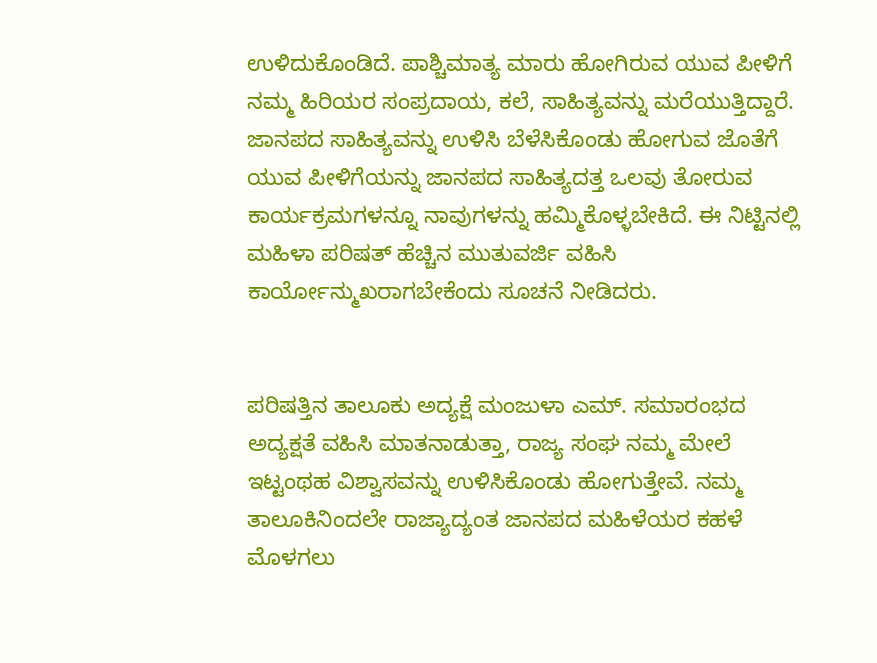ಉಳಿದುಕೊಂಡಿದೆ. ಪಾಶ್ಚಿಮಾತ್ಯ ಮಾರು ಹೋಗಿರುವ ಯುವ ಪೀಳಿಗೆ ನಮ್ಮ ಹಿರಿಯರ ಸಂಪ್ರದಾಯ, ಕಲೆ, ಸಾಹಿತ್ಯವನ್ನು ಮರೆಯುತ್ತಿದ್ದಾರೆ. ಜಾನಪದ ಸಾಹಿತ್ಯವನ್ನು ಉಳಿಸಿ ಬೆಳೆಸಿಕೊಂಡು ಹೋಗುವ ಜೊತೆಗೆ ಯುವ ಪೀಳಿಗೆಯನ್ನು ಜಾನಪದ ಸಾಹಿತ್ಯದತ್ತ ಒಲವು ತೋರುವ ಕಾರ್ಯಕ್ರಮಗಳನ್ನೂ ನಾವುಗಳನ್ನು ಹಮ್ಮಿಕೊಳ್ಳಬೇಕಿದೆ. ಈ ನಿಟ್ಟಿನಲ್ಲಿ ಮಹಿಳಾ ಪರಿಷತ್ ಹೆಚ್ಚಿನ ಮುತುವರ್ಜಿ ವಹಿಸಿ ಕಾರ್ಯೋನ್ಮುಖರಾಗಬೇಕೆಂದು ಸೂಚನೆ ನೀಡಿದರು.


ಪರಿಷತ್ತಿನ ತಾಲೂಕು ಅದ್ಯಕ್ಷೆ ಮಂಜುಳಾ ಎಮ್. ಸಮಾರಂಭದ ಅದ್ಯಕ್ಷತೆ ವಹಿಸಿ ಮಾತನಾಡುತ್ತಾ, ರಾಜ್ಯ ಸಂಘ ನಮ್ಮ ಮೇಲೆ ಇಟ್ಟಂಥಹ ವಿಶ್ವಾಸವನ್ನು ಉಳಿಸಿಕೊಂಡು ಹೋಗುತ್ತೇವೆ. ನಮ್ಮ ತಾಲೂಕಿನಿಂದಲೇ ರಾಜ್ಯಾದ್ಯಂತ ಜಾನಪದ ಮಹಿಳೆಯರ ಕಹಳೆ ಮೊಳಗಲು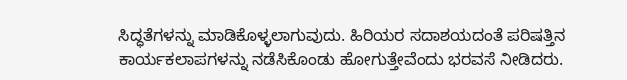ಸಿದ್ಧತೆಗಳನ್ನು ಮಾಡಿಕೊಳ್ಳಲಾಗುವುದು. ಹಿರಿಯರ ಸದಾಶಯದಂತೆ ಪರಿಷತ್ತಿನ ಕಾರ್ಯಕಲಾಪಗಳನ್ನು ನಡೆಸಿಕೊಂಡು ಹೋಗುತ್ತೇವೆಂದು ಭರವಸೆ ನೀಡಿದರು.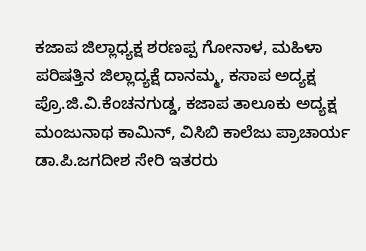ಕಜಾಪ ಜಿಲ್ಲಾಧ್ಯಕ್ಷ ಶರಣಪ್ಪ ಗೋನಾಳ, ಮಹಿಳಾ ಪರಿಷತ್ತಿನ ಜಿಲ್ಲಾದ್ಯಕ್ಷೆ ದಾನಮ್ಮ, ಕಸಾಪ ಅದ್ಯಕ್ಷ ಪ್ರೊ.ಜಿ.ವಿ.ಕೆಂಚನಗುಡ್ಡ, ಕಜಾಪ ತಾಲೂಕು ಅದ್ಯಕ್ಷ ಮಂಜುನಾಥ ಕಾಮಿನ್, ವಿಸಿಬಿ ಕಾಲೆಜು ಪ್ರಾಚಾರ್ಯ ಡಾ.ಪಿ.ಜಗದೀಶ ಸೇರಿ ಇತರರು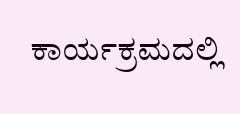ಕಾರ್ಯಕ್ರಮದಲ್ಲಿ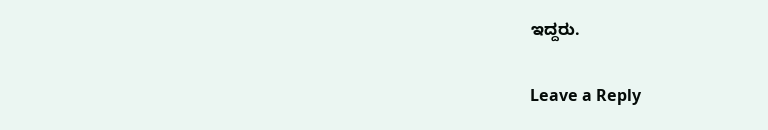ಇದ್ದರು.

Leave a Reply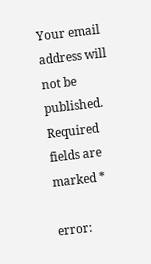Your email address will not be published. Required fields are marked *

error: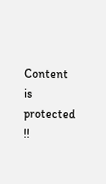Content is protected !!